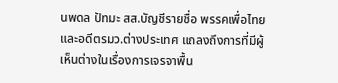นพดล ปัทมะ สส.บัญชีรายชื่อ พรรคเพื่อไทย และอดีตรมว.ต่างประเทศ แถลงถึงการที่มีผู้เห็นต่างในเรื่องการเจรจาพื้น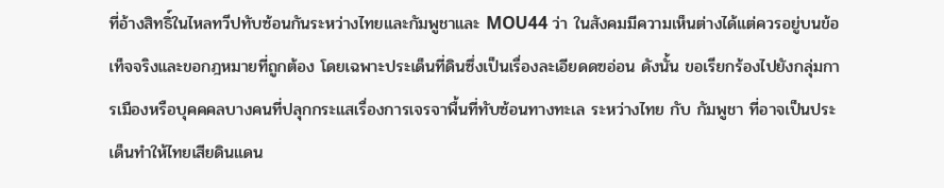ที่อ้างสิทธิ์ในไหลทวีปทับซ้อนกันระหว่างไทยและกัมพูชาและ MOU44 ว่า ในสังคมมีความเห็นต่างได้แต่ควรอยู่บนข้อเท็จจริงและขอกฎหมายที่ถูกต้อง โดยเฉพาะประเด็นที่ดินซึ่งเป็นเรื่องละเอียดดฃอ่อน ดังนั้น ขอเรียกร้องไปยังกลุ่มการเมืองหรือบุคคคลบางคนที่ปลุกกระแสเรื่องการเจรจาพื้นที่ทับซ้อนทางทะเล ระหว่างไทย กับ กัมพูชา ที่อาจเป็นประเด็นทำให้ไทยเสียดินแดน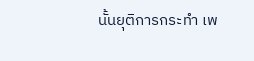นั้นยุติการกระทำ เพ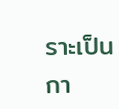ราะเป็นกา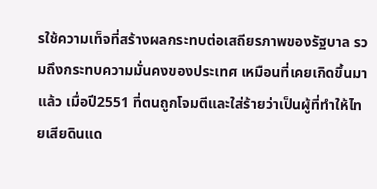รใช้ความเท็จที่สร้างผลกระทบต่อเสถียรภาพของรัฐบาล รวมถึงกระทบความมั่นคงของประเทศ เหมือนที่เคยเกิดขึ้นมาแล้ว เมื่อปี2551 ที่ตนถูกโจมตีและใส่ร้ายว่าเป็นผู้ที่ทำให้ไทยเสียดินแด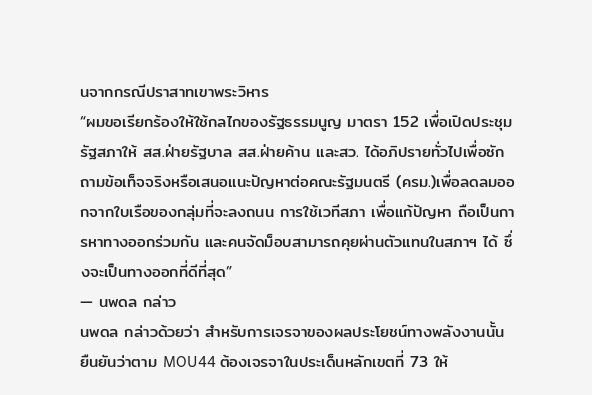นจากกรณีปราสาทเขาพระวิหาร
“ผมขอเรียกร้องให้ใช้กลไกของรัฐธรรมนูญ มาตรา 152 เพื่อเปิดประชุมรัฐสภาให้ สส.ฝ่ายรัฐบาล สส.ฝ่ายค้าน และสว. ได้อภิปรายทั่วไปเพื่อซักถามข้อเท็จจริงหรือเสนอแนะปัญหาต่อคณะรัฐมนตรี (ครม.)เพื่อลดลมออกจากใบเรือของกลุ่มที่จะลงถนน การใช้เวทีสภา เพื่อแก้ปัญหา ถือเป็นการหาทางออกร่วมกัน และคนจัดม็อบสามารถคุยผ่านตัวแทนในสภาฯ ได้ ซึ่งจะเป็นทางออกที่ดีที่สุด”
— นพดล กล่าว
นพดล กล่าวด้วยว่า สำหรับการเจรจาของผลประโยชน์ทางพลังงานนั้น ยืนยันว่าตาม MOU44 ต้องเจรจาในประเด็นหลักเขตที่ 73 ให้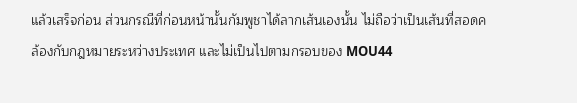แล้วเสร็จก่อน ส่วนกรณีที่ก่อนหน้านั้นกัมพูชาได้ลากเส้นเองนั้น ไม่ถือว่าเป็นเส้นที่สอดคล้องกับกฎหมายระหว่างประเทศ และไม่เป็นไปตามกรอบของ MOU44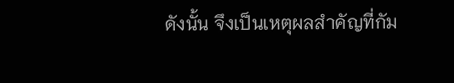ดังนั้น จึงเป็นเหตุผลสำคัญที่กัม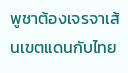พูชาต้องเจรจาเส้นเขตแดนกับไทย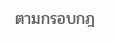ตามกรอบกฎ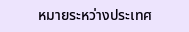หมายระหว่างประเทศ